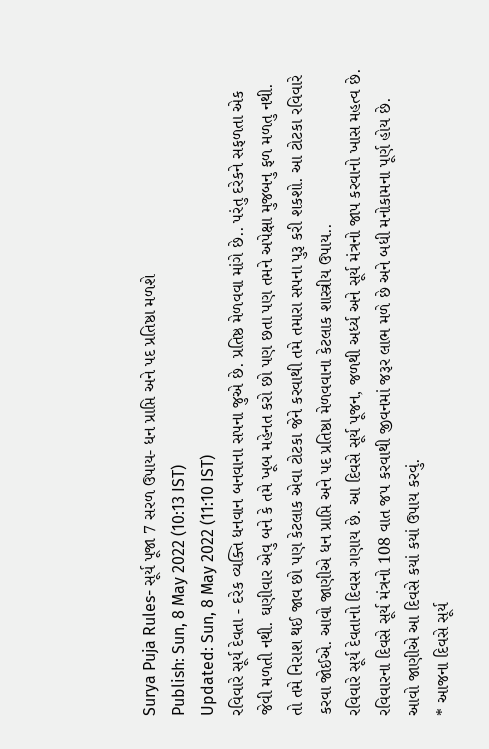Surya Puja Rules- સૂર્ય પૂજા 7 સરળ ઉપાય- ધન પ્રાપ્તિ અને પદ પ્રતિષ્ઠા મળશે
Publish: Sun, 8 May 2022 (10:13 IST)
Updated: Sun, 8 May 2022 (11:10 IST)
રવિવારે સૂર્ય દેવતા - દરેક વ્યક્તિ ધનવાન બનવાના સપના જુએ છે. પ્રતિષ્ઠ મેળવવા માંગે છે.. પરંતુ દરેકને સફળતા એક જેવી મળતી નથી. ઘણીવાર એવુ બને કે તમે ખૂબ મહેનત કરો છો પણ છતા પણ તમને અપેક્ષા મુજબનુ ફળ મળતુ નથી. તો તમે નિરાશ થઈ જાવ છો પણ કેટલાક એવા ટોટકા જેને કરવાથી તમે તમારા સપના પુરૂ કરી શકશો. આ ટોટકા રવિવારે કરવા જોઈએ. આવો જાણીએ ધન પ્રાપ્તિ અને પદ પ્રતિષ્ઠા મેળવવાના કેટલાક શાસ્ત્રીય ઉપાય..
રવિવારે સૂર્ય દેવતાનો દિવસ ગણાય છે. આ દિવસે સૂર્ય પૂજન, જળથી અર્ધ્ય અને સૂર્ય મંત્રનો જાપ કરવાનો ખાસ મહત્વ છે. રવિવારના દિવસે સૂર્ય મંત્રનો 108 વાત જપ કરવાથી જીવનમાં જરૂર લાભ મળે છે અને બધી મનોકામના પૂર્ણ હોય છે. આવો જાણીએ આ દિવસે કયાં કયાં ઉપાય કરવું.
* આજના દિવસે સૂર્ય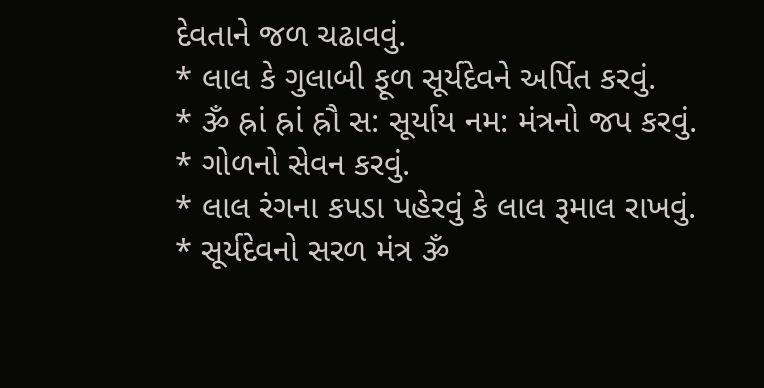દેવતાને જળ ચઢાવવું.
* લાલ કે ગુલાબી ફૂળ સૂર્યદેવને અર્પિત કરવું.
* ૐ હ્રાં હ્રાં હ્રૌ સ: સૂર્યાય નમ: મંત્રનો જપ કરવું.
* ગોળનો સેવન કરવું.
* લાલ રંગના કપડા પહેરવું કે લાલ રૂમાલ રાખવું.
* સૂર્યદેવનો સરળ મંત્ર ૐ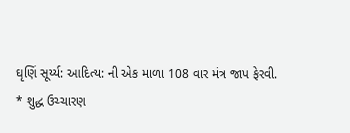ઘૃણિં સૂર્ય્ય: આદિત્ય: ની એક માળા 108 વાર મંત્ર જાપ ફેરવી.
* શુદ્ધ ઉચ્ચારણ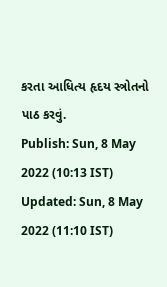કરતા આધિત્ય હૃદય સ્ત્રોતનો પાઠ કરવું.
Publish: Sun, 8 May 2022 (10:13 IST)
Updated: Sun, 8 May 2022 (11:10 IST)